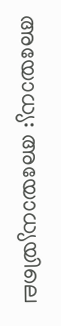അയോധ്യ: അയോധ്യയിലെ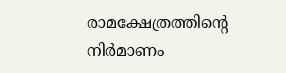രാമക്ഷേത്രത്തിന്റെ നിർമാണം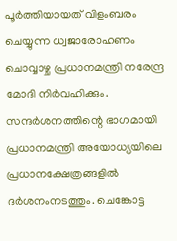പൂർത്തിയായത് വിളംബരം ചെയ്യുന്ന ധ്വജാരോഹണം ചൊവ്വാഴ്ച പ്രധാനമന്ത്രി നരേന്ദ്ര മോദി നിർവഹിക്കും. സന്ദർശനത്തിന്റെ ഭാഗമായി പ്രധാനമന്ത്രി അയോധ്യയിലെ പ്രധാനക്ഷേത്രങ്ങളിൽ ദർശനംനടത്തും. ചെങ്കോട്ട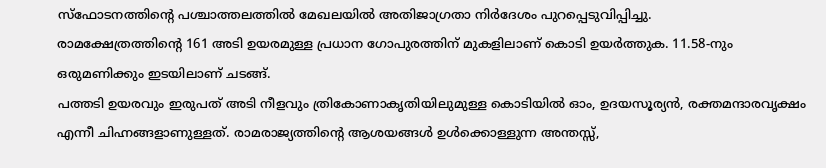സ്ഫോടനത്തിന്റെ പശ്ചാത്തലത്തിൽ മേഖലയിൽ അതിജാഗ്രതാ നിർദേശം പുറപ്പെടുവിപ്പിച്ചു.
രാമക്ഷേത്രത്തിന്റെ 161 അടി ഉയരമുള്ള പ്രധാന ഗോപുരത്തിന് മുകളിലാണ് കൊടി ഉയർത്തുക. 11.58-നും ഒരുമണിക്കും ഇടയിലാണ് ചടങ്ങ്.
പത്തടി ഉയരവും ഇരുപത് അടി നീളവും ത്രികോണാകൃതിയിലുമുള്ള കൊടിയിൽ ഓം, ഉദയസൂര്യൻ, രക്തമന്ദാരവൃക്ഷം എന്നീ ചിഹ്നങ്ങളാണുള്ളത്. രാമരാജ്യത്തിന്റെ ആശയങ്ങൾ ഉൾക്കൊള്ളുന്ന അന്തസ്സ്,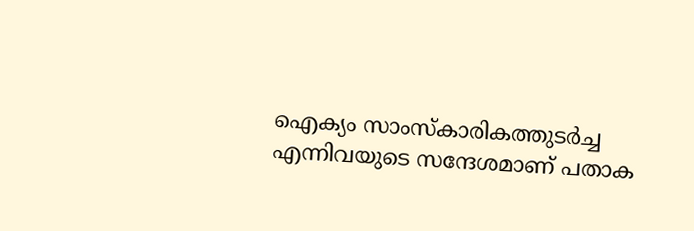ഐക്യം സാംസ്കാരികത്തുടർച്ച എന്നിവയുടെ സന്ദേശമാണ് പതാക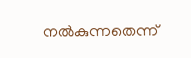നൽകുന്നതെന്ന്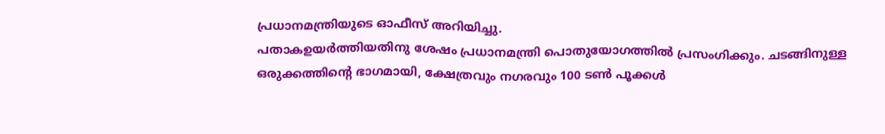പ്രധാനമന്ത്രിയുടെ ഓഫീസ് അറിയിച്ചു.
പതാകഉയർത്തിയതിനു ശേഷം പ്രധാനമന്ത്രി പൊതുയോഗത്തിൽ പ്രസംഗിക്കും. ചടങ്ങിനുള്ള ഒരുക്കത്തിന്റെ ഭാഗമായി, ക്ഷേത്രവും നഗരവും 100 ടൺ പൂക്കൾ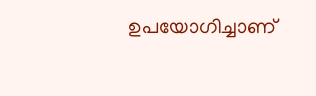ഉപയോഗിച്ചാണ്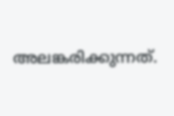അലങ്കരിക്കുന്നത്.